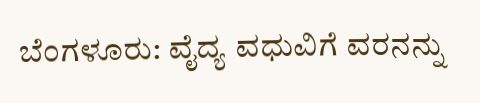ಬೆಂಗಳೂರು: ವೈದ್ಯ ವಧುವಿಗೆ ವರನನ್ನು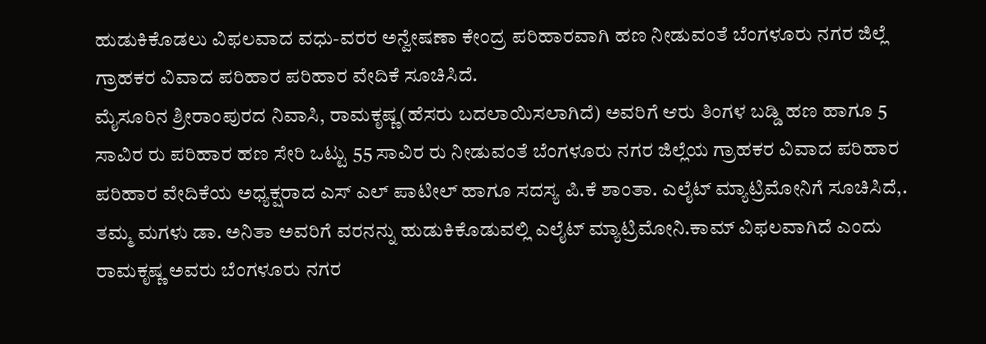ಹುಡುಕಿಕೊಡಲು ವಿಫಲವಾದ ವಧು-ವರರ ಅನ್ವೇಷಣಾ ಕೇಂದ್ರ ಪರಿಹಾರವಾಗಿ ಹಣ ನೀಡುವಂತೆ ಬೆಂಗಳೂರು ನಗರ ಜಿಲ್ಲೆ ಗ್ರಾಹಕರ ವಿವಾದ ಪರಿಹಾರ ಪರಿಹಾರ ವೇದಿಕೆ ಸೂಚಿಸಿದೆ.
ಮೈಸೂರಿನ ಶ್ರೀರಾಂಪುರದ ನಿವಾಸಿ, ರಾಮಕೃಷ್ಣ(ಹೆಸರು ಬದಲಾಯಿಸಲಾಗಿದೆ) ಅವರಿಗೆ ಆರು ತಿಂಗಳ ಬಡ್ಡಿ ಹಣ ಹಾಗೂ 5 ಸಾವಿರ ರು ಪರಿಹಾರ ಹಣ ಸೇರಿ ಒಟ್ಟು 55 ಸಾವಿರ ರು ನೀಡುವಂತೆ ಬೆಂಗಳೂರು ನಗರ ಜಿಲ್ಲೆಯ ಗ್ರಾಹಕರ ವಿವಾದ ಪರಿಹಾರ ಪರಿಹಾರ ವೇದಿಕೆಯ ಅಧ್ಯಕ್ಷರಾದ ಎಸ್ ಎಲ್ ಪಾಟೀಲ್ ಹಾಗೂ ಸದಸ್ಯ ಪಿ.ಕೆ ಶಾಂತಾ. ಎಲೈಟ್ ಮ್ಯಾಟ್ರಿಮೋನಿಗೆ ಸೂಚಿಸಿದೆ,.
ತಮ್ಮ ಮಗಳು ಡಾ. ಅನಿತಾ ಅವರಿಗೆ ವರನನ್ನು ಹುಡುಕಿಕೊಡುವಲ್ಲಿ ಎಲೈಟ್ ಮ್ಯಾಟ್ರಿಮೋನಿ.ಕಾಮ್ ವಿಫಲವಾಗಿದೆ ಎಂದು ರಾಮಕೃಷ್ಣ ಅವರು ಬೆಂಗಳೂರು ನಗರ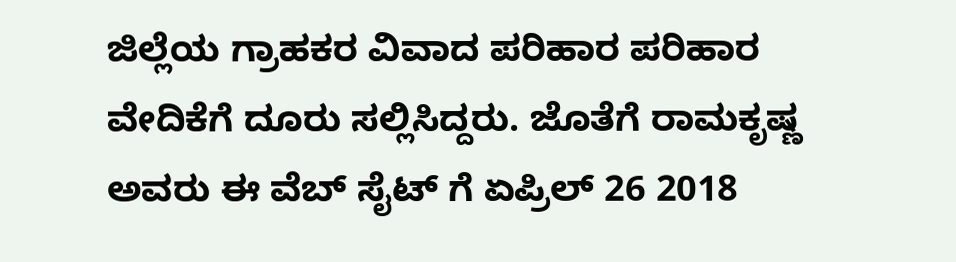ಜಿಲ್ಲೆಯ ಗ್ರಾಹಕರ ವಿವಾದ ಪರಿಹಾರ ಪರಿಹಾರ ವೇದಿಕೆಗೆ ದೂರು ಸಲ್ಲಿಸಿದ್ದರು. ಜೊತೆಗೆ ರಾಮಕೃಷ್ಣ ಅವರು ಈ ವೆಬ್ ಸೈಟ್ ಗೆ ಏಪ್ರಿಲ್ 26 2018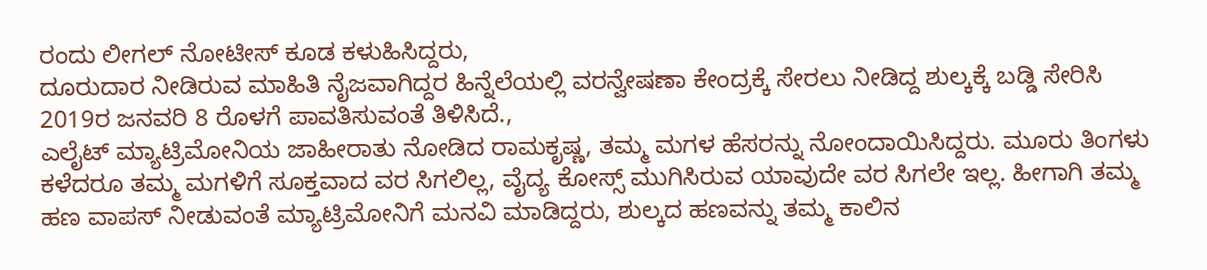ರಂದು ಲೀಗಲ್ ನೋಟೀಸ್ ಕೂಡ ಕಳುಹಿಸಿದ್ದರು,
ದೂರುದಾರ ನೀಡಿರುವ ಮಾಹಿತಿ ನೈಜವಾಗಿದ್ದರ ಹಿನ್ನೆಲೆಯಲ್ಲಿ ವರನ್ವೇಷಣಾ ಕೇಂದ್ರಕ್ಕೆ ಸೇರಲು ನೀಡಿದ್ದ ಶುಲ್ಕಕ್ಕೆ ಬಡ್ಡಿ ಸೇರಿಸಿ 2019ರ ಜನವರಿ 8 ರೊಳಗೆ ಪಾವತಿಸುವಂತೆ ತಿಳಿಸಿದೆ.,
ಎಲೈಟ್ ಮ್ಯಾಟ್ರಿಮೋನಿಯ ಜಾಹೀರಾತು ನೋಡಿದ ರಾಮಕೃಷ್ಣ, ತಮ್ಮ ಮಗಳ ಹೆಸರನ್ನು ನೋಂದಾಯಿಸಿದ್ದರು. ಮೂರು ತಿಂಗಳು ಕಳೆದರೂ ತಮ್ಮ ಮಗಳಿಗೆ ಸೂಕ್ತವಾದ ವರ ಸಿಗಲಿಲ್ಲ, ವೈದ್ಯ ಕೋಸ್ಸ್ ಮುಗಿಸಿರುವ ಯಾವುದೇ ವರ ಸಿಗಲೇ ಇಲ್ಲ. ಹೀಗಾಗಿ ತಮ್ಮ ಹಣ ವಾಪಸ್ ನೀಡುವಂತೆ ಮ್ಯಾಟ್ರಿಮೋನಿಗೆ ಮನವಿ ಮಾಡಿದ್ದರು, ಶುಲ್ಕದ ಹಣವನ್ನು ತಮ್ಮ ಕಾಲಿನ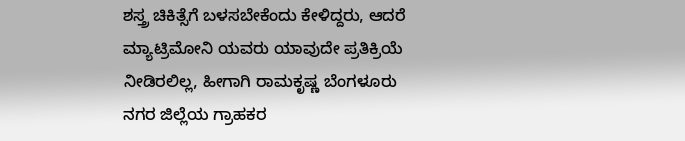ಶಸ್ತ್ರ ಚಿಕಿತ್ಸೆಗೆ ಬಳಸಬೇಕೆಂದು ಕೇಳಿದ್ದರು, ಆದರೆ ಮ್ಯಾಟ್ರಿಮೋನಿ ಯವರು ಯಾವುದೇ ಪ್ರತಿಕ್ರಿಯೆ ನೀಡಿರಲಿಲ್ಲ, ಹೀಗಾಗಿ ರಾಮಕೃಷ್ಣ ಬೆಂಗಳೂರು ನಗರ ಜಿಲ್ಲೆಯ ಗ್ರಾಹಕರ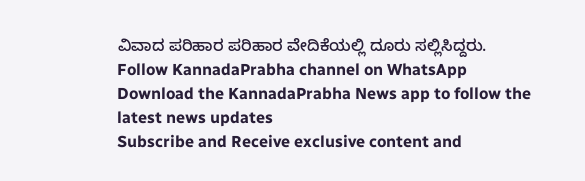ವಿವಾದ ಪರಿಹಾರ ಪರಿಹಾರ ವೇದಿಕೆಯಲ್ಲಿ ದೂರು ಸಲ್ಲಿಸಿದ್ದರು.
Follow KannadaPrabha channel on WhatsApp
Download the KannadaPrabha News app to follow the latest news updates
Subscribe and Receive exclusive content and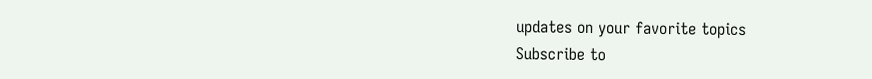updates on your favorite topics
Subscribe to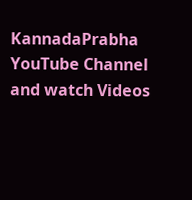KannadaPrabha YouTube Channel and watch Videos